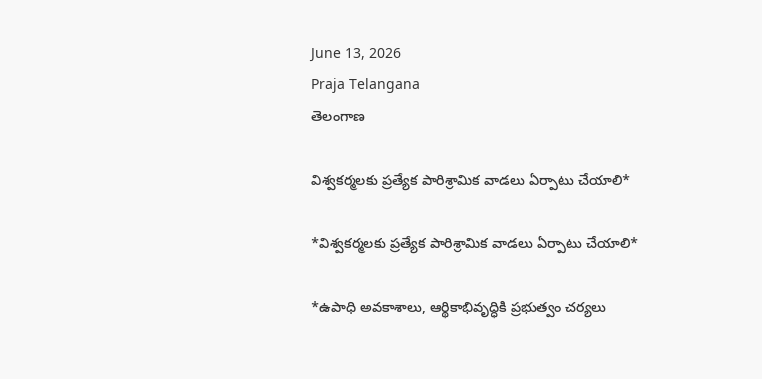June 13, 2026
Praja Telangana
తెలంగాణ

విశ్వకర్మలకు ప్రత్యేక పారిశ్రామిక వాడలు ఏర్పాటు చేయాలి*

*విశ్వకర్మలకు ప్రత్యేక పారిశ్రామిక వాడలు ఏర్పాటు చేయాలి*

*ఉపాధి అవకాశాలు, ఆర్థికాభివృద్ధికి ప్రభుత్వం చర్యలు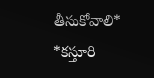తీసుకోవాలి*
*కస్తూరి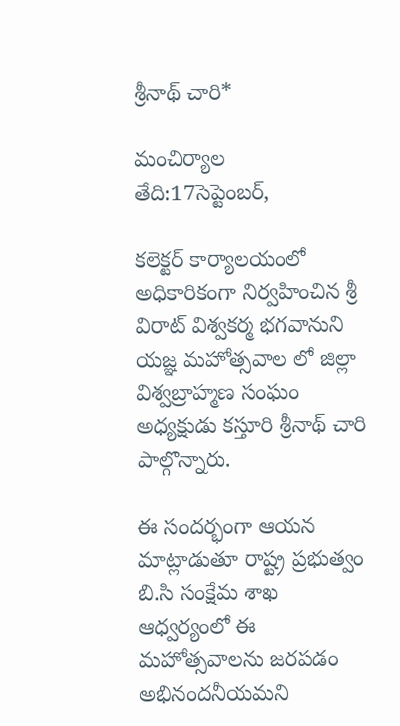శ్రీనాథ్ చారి*

మంచిర్యాల
తేది:17సెప్టెంబర్,

కలెక్టర్ కార్యాలయంలో అధికారికంగా నిర్వహించిన శ్రీ విరాట్ విశ్వకర్మ భగవానుని యజ్ఞ మహోత్సవాల లో జిల్లా విశ్వబ్రాహ్మణ సంఘం అధ్యక్షుడు కస్తూరి శ్రీనాథ్ చారి పాల్గొన్నారు.

ఈ సందర్భంగా ఆయన మాట్లాడుతూ రాష్ట్ర ప్రభుత్వం బి.సి సంక్షేమ శాఖ ఆధ్వర్యంలో ఈ మహోత్సవాలను జరపడం అభినందనీయమని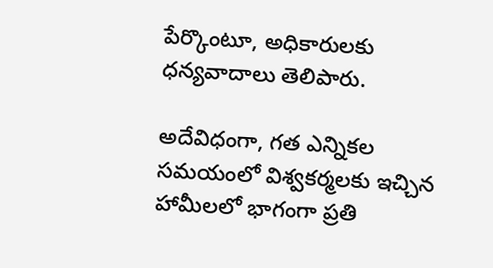పేర్కొంటూ, అధికారులకు ధన్యవాదాలు తెలిపారు.

అదేవిధంగా, గత ఎన్నికల సమయంలో విశ్వకర్మలకు ఇచ్చిన హామీలలో భాగంగా ప్రతి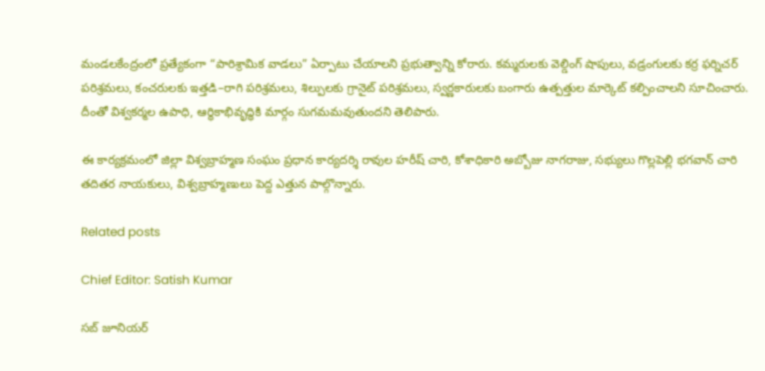మండలకేంద్రంలో ప్రత్యేకంగా “పారిశ్రామిక వాడలు” ఏర్పాటు చేయాలని ప్రభుత్వాన్ని కోరారు. కమ్మరులకు వెల్డింగ్ షాపులు, వడ్రంగులకు కర్ర ఫర్నిచర్ పరిశ్రమలు, కంచరులకు ఇత్తడి–రాగి పరిశ్రమలు, శిల్పులకు గ్రానైట్ పరిశ్రమలు, స్వర్ణకారులకు బంగారు ఉత్పత్తుల మార్కెట్ కల్పించాలని సూచించారు. దీంతో విశ్వకర్మల ఉపాధి, ఆర్థికాభివృద్ధికి మార్గం సుగమమవుతుందని తెలిపారు.

ఈ కార్యక్రమంలో జిల్లా విశ్వబ్రాహ్మణ సంఘం ప్రధాన కార్యదర్శి రావుల హరీష్ చారి, కోశాధికారి అబ్బోజు నాగరాజు, సభ్యులు గొల్లపెల్లి భగవాన్ చారి తదితర నాయకులు, విశ్వబ్రాహ్మణులు పెద్ద ఎత్తున పాల్గొన్నారు.

Related posts

Chief Editor: Satish Kumar

సబ్ జూనియర్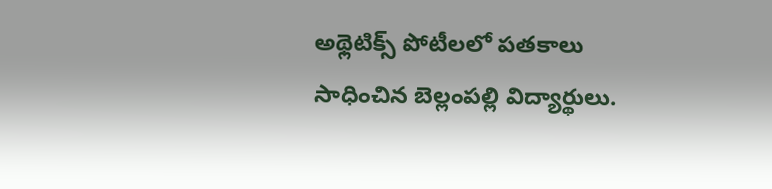అథ్లెటిక్స్ పోటీలలో పతకాలు సాధించిన బెల్లంపల్లి విద్యార్థులు.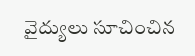వైద్యులు సూచించిన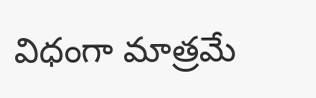విధంగా మాత్రమే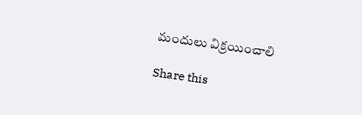మందులు విక్రయించాలి

Share this